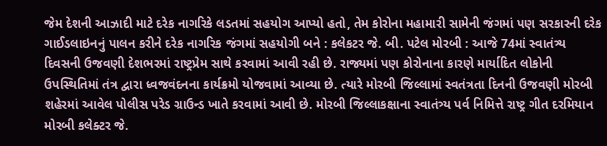જેમ દેશની આઝાદી માટે દરેક નાગરિકે લડતમાં સહયોગ આપ્યો હતો, તેમ કોરોના મહામારી સામેની જંગમાં પણ સરકારની દરેક ગાઈડલાઇનનું પાલન કરીને દરેક નાગરિક જંગમાં સહયોગી બને : કલેકટર જે. બી. પટેલ મોરબી : આજે 74માં સ્વાતંત્ર્ય દિવસની ઉજવણી દેશભરમાં રાષ્ટ્રપ્રેમ સાથે કરવામાં આવી રહી છે. રાજ્યમાં પણ કોરોનાના કારણે માર્યાદિત લોકોની ઉપસ્થિતિમાં તંત્ર દ્વારા ધ્વજવંદનના કાર્યક્રમો યોજવામાં આવ્યા છે. ત્યારે મોરબી જિલ્લામાં સ્વતંત્રતા દિનની ઉજવણી મોરબી શહેરમાં આવેલ પોલીસ પરેડ ગ્રાઉન્ડ ખાતે કરવામાં આવી છે. મોરબી જિલ્લાકક્ષાના સ્વાતંત્ર્ય પર્વ નિમિત્તે રાષ્ટ્ર ગીત દરમિયાન મોરબી કલેક્ટર જે.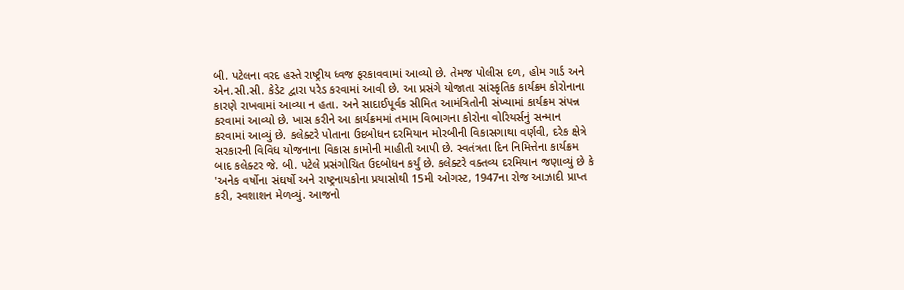બી. પટેલના વરદ હસ્તે રાષ્ટ્રીય ધ્વજ ફરકાવવામાં આવ્યો છે. તેમજ પોલીસ દળ, હોમ ગાર્ડ અને એન.સી.સી. કેડેટ દ્વારા પરેડ કરવામાં આવી છે. આ પ્રસંગે યોજાતા સાંસ્કૃતિક કાર્યક્રમ કોરોનાના કારણે રાખવામાં આવ્યા ન હતા. અને સાદાઈપૂર્વક સીમિત આમંત્રિતોની સંખ્યામાં કાર્યક્રમ સંપન્ન કરવામાં આવ્યો છે. ખાસ કરીને આ કાર્યક્રમમાં તમામ વિભાગના કોરોના વોરિયર્સનું સન્માન કરવામાં આવ્યું છે. કલેક્ટરે પોતાના ઉદબોધન દરમિયાન મોરબીની વિકાસગાથા વર્ણવી, દરેક ક્ષેત્રે સરકારની વિવિધ યોજનાના વિકાસ કામોની માહીતી આપી છે. સ્વતંત્રતા દિન નિમિત્તેના કાર્યક્રમ બાદ કલેક્ટર જે. બી. પટેલે પ્રસંગોચિત ઉદબોધન કર્યું છે. કલેક્ટરે વક્તવ્ય દરમિયાન જણાવ્યું છે કે 'અનેક વર્ષોના સંઘર્ષો અને રાષ્ટ્રનાયકોના પ્રયાસોથી 15મી ઓગસ્ટ, 1947ના રોજ આઝાદી પ્રાપ્ત કરી, સ્વશાશન મેળવ્યું. આજનો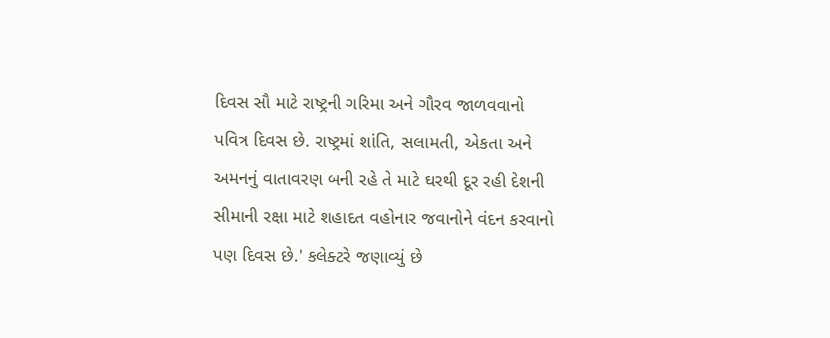દિવસ સૌ માટે રાષ્ટ્રની ગરિમા અને ગૌરવ જાળવવાનો પવિત્ર દિવસ છે. રાષ્ટ્રમાં શાંતિ, સલામતી, એકતા અને અમનનું વાતાવરણ બની રહે તે માટે ઘરથી દૂર રહી દેશની સીમાની રક્ષા માટે શહાદત વહોનાર જવાનોને વંદન કરવાનો પણ દિવસ છે.' કલેક્ટરે જણાવ્યું છે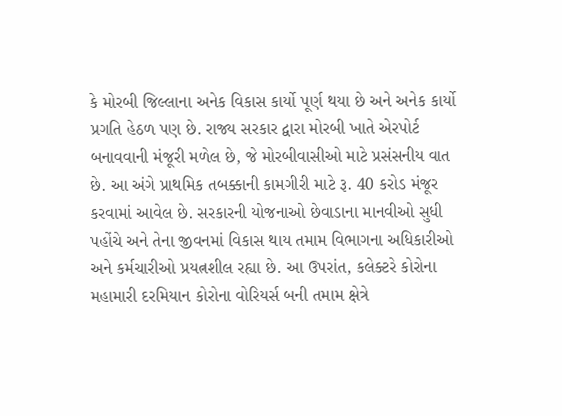કે મોરબી જિલ્લાના અનેક વિકાસ કાર્યો પૂર્ણ થયા છે અને અનેક કાર્યો પ્રગતિ હેઠળ પણ છે. રાજ્ય સરકાર દ્વારા મોરબી ખાતે એરપોર્ટ બનાવવાની મંજૂરી મળેલ છે, જે મોરબીવાસીઓ માટે પ્રસંસનીય વાત છે. આ અંગે પ્રાથમિક તબક્કાની કામગીરી માટે રૂ. 40 કરોડ મંજૂર કરવામાં આવેલ છે. સરકારની યોજનાઓ છેવાડાના માનવીઓ સુધી પહોંચે અને તેના જીવનમાં વિકાસ થાય તમામ વિભાગના અધિકારીઓ અને કર્મચારીઓ પ્રયત્નશીલ રહ્યા છે. આ ઉપરાંત, કલેક્ટરે કોરોના મહામારી દરમિયાન કોરોના વોરિયર્સ બની તમામ ક્ષેત્રે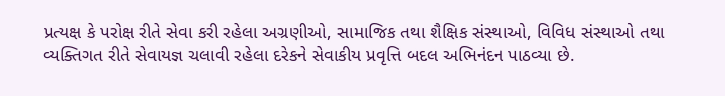પ્રત્યક્ષ કે પરોક્ષ રીતે સેવા કરી રહેલા અગ્રણીઓ, સામાજિક તથા શૈક્ષિક સંસ્થાઓ, વિવિધ સંસ્થાઓ તથા વ્યક્તિગત રીતે સેવાયજ્ઞ ચલાવી રહેલા દરેકને સેવાકીય પ્રવૃત્તિ બદલ અભિનંદન પાઠવ્યા છે.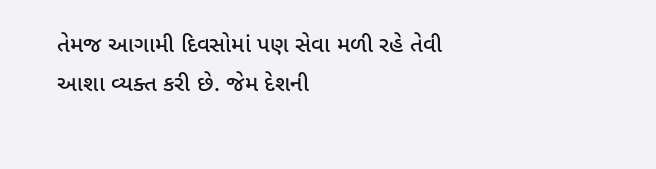તેમજ આગામી દિવસોમાં પણ સેવા મળી રહે તેવી આશા વ્યક્ત કરી છે. જેમ દેશની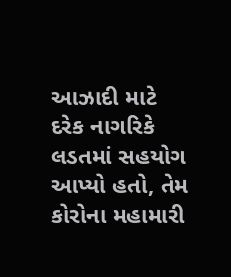આઝાદી માટે દરેક નાગરિકે લડતમાં સહયોગ આપ્યો હતો, તેમ કોરોના મહામારી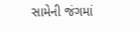સામેની જંગમાં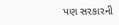પણ સરકારની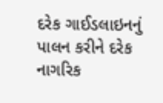દરેક ગાઈડલાઇનનું પાલન કરીને દરેક નાગરિક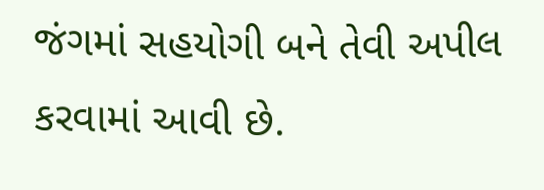જંગમાં સહયોગી બને તેવી અપીલ કરવામાં આવી છે.